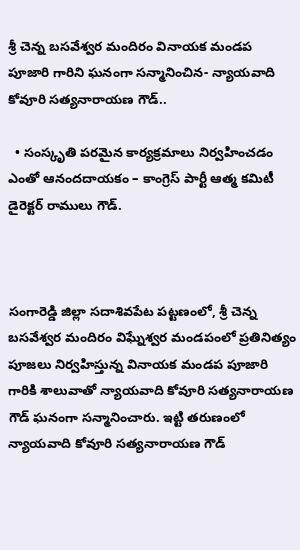శ్రీ చెన్న బసవేశ్వర మందిరం వినాయక మండప పూజారి గారిని ఘనంగా సన్మానించిన- న్యాయవాది కోవూరి సత్యనారాయణ గౌడ్..

  • సంస్కృతి పరమైన కార్యక్రమాలు నిర్వహించడం ఎంతో ఆనందదాయకం – కాంగ్రెస్ పార్టీ ఆత్మ కమిటీ డైరెక్టర్ రాములు గౌడ్.



సంగారెడ్డి జిల్లా సదాశివపేట పట్టణంలో, శ్రీ చెన్న బసవేశ్వర మందిరం విఘ్నేశ్వర మండపంలో ప్రతినిత్యం పూజలు నిర్వహిస్తున్న వినాయక మండప పూజారి గారికి శాలువాతో న్యాయవాది కోవూరి సత్యనారాయణ గౌడ్ ఘనంగా సన్మానించారు. ఇట్టి తరుణంలో న్యాయవాది కోవూరి సత్యనారాయణ గౌడ్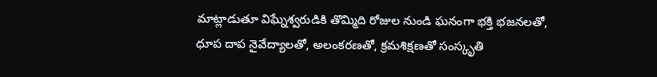మాట్లాడుతూ విఘ్నేశ్వరుడికి తొమ్మిది రోజుల నుండి ఘనంగా భక్తి భజనలతో, ధూప దాప నైవేద్యాలతో, అలంకరణతో, క్రమశిక్షణతో సంస్కృతి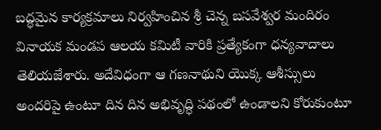బద్ధమైన కార్యక్రమాలు నిర్వహించిన శ్రీ చెన్న బసవేశ్వర మందిరం వినాయక మండప ఆలయ కమిటీ వారికి ప్రత్యేకంగా ధన్యవాదాలు తెలియజేశారు. అదేవిధంగా ఆ గణనాథుని యొక్క ఆశీస్సులు అందరిపై ఉంటూ దిన దిన అభివృద్ధి పథంలో ఉండాలని కోరుకుంటూ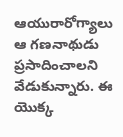ఆయురారోగ్యాలు ఆ గణనాథుడు ప్రసాదించాలని వేడుకున్నారు. ఈ యొక్క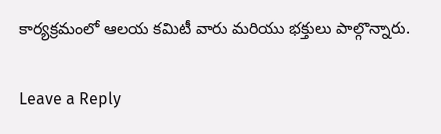కార్యక్రమంలో ఆలయ కమిటీ వారు మరియు భక్తులు పాల్గొన్నారు.

Leave a Reply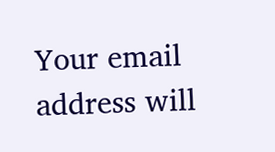Your email address will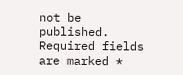not be published. Required fields are marked *